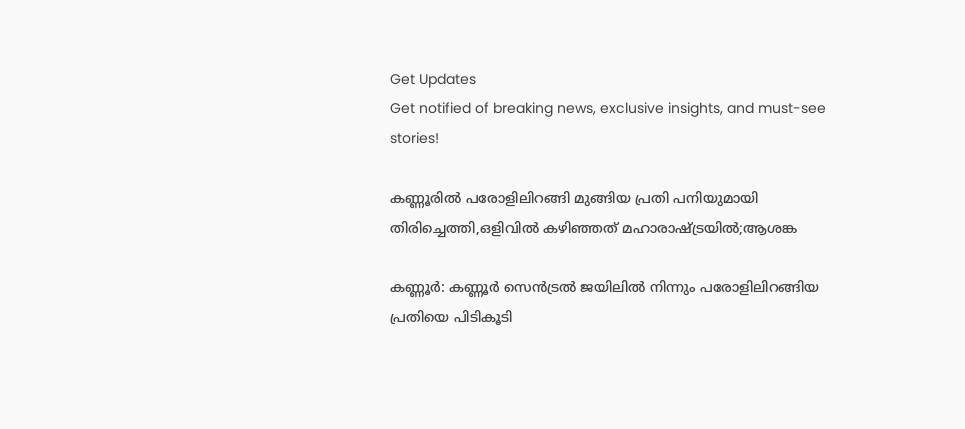Get Updates
Get notified of breaking news, exclusive insights, and must-see stories!

കണ്ണൂരില്‍ പരോളിലിറങ്ങി മുങ്ങിയ പ്രതി പനിയുമായി തിരിച്ചെത്തി,ഒളിവില്‍ കഴിഞ്ഞത് മഹാരാഷ്ട്രയില്‍;ആശങ്ക

കണ്ണൂര്‍: കണ്ണൂര്‍ സെന്‍ട്രല്‍ ജയിലില്‍ നിന്നും പരോളിലിറങ്ങിയ പ്രതിയെ പിടികൂടി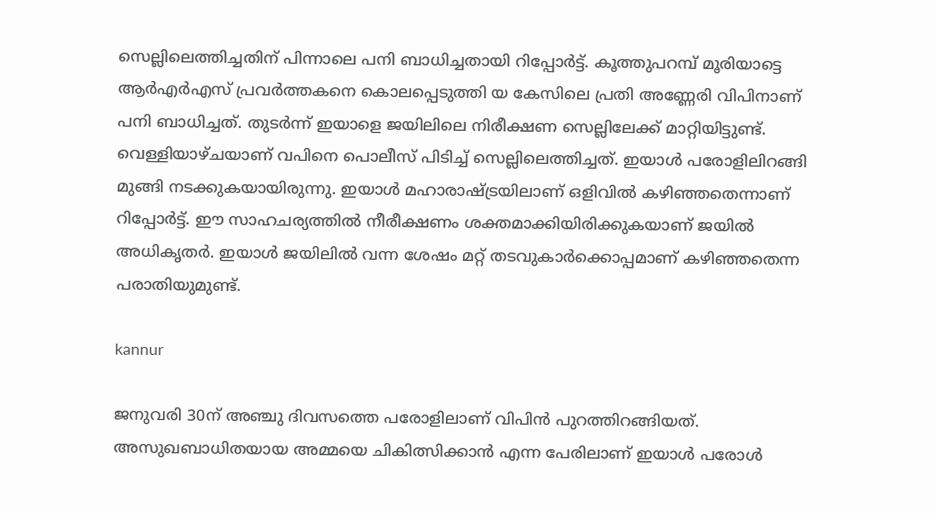സെല്ലിലെത്തിച്ചതിന് പിന്നാലെ പനി ബാധിച്ചതായി റിപ്പോര്‍ട്ട്. കൂത്തുപറമ്പ് മൂരിയാട്ടെ ആര്‍എര്‍എസ് പ്രവര്‍ത്തകനെ കൊലപ്പെടുത്തി യ കേസിലെ പ്രതി അണ്ണേരി വിപിനാണ് പനി ബാധിച്ചത്. തുടര്‍ന്ന് ഇയാളെ ജയിലിലെ നിരീക്ഷണ സെല്ലിലേക്ക് മാറ്റിയിട്ടുണ്ട്. വെള്ളിയാഴ്ചയാണ് വപിനെ പൊലീസ് പിടിച്ച് സെല്ലിലെത്തിച്ചത്. ഇയാള്‍ പരോളിലിറങ്ങി മുങ്ങി നടക്കുകയായിരുന്നു. ഇയാള്‍ മഹാരാഷ്ട്രയിലാണ് ഒളിവില്‍ കഴിഞ്ഞതെന്നാണ് റിപ്പോര്‍ട്ട്. ഈ സാഹചര്യത്തില്‍ നീരീക്ഷണം ശക്തമാക്കിയിരിക്കുകയാണ് ജയില്‍ അധികൃതര്‍. ഇയാള്‍ ജയിലില്‍ വന്ന ശേഷം മറ്റ് തടവുകാര്‍ക്കൊപ്പമാണ് കഴിഞ്ഞതെന്ന പരാതിയുമുണ്ട്.

kannur

ജനുവരി 30ന് അഞ്ചു ദിവസത്തെ പരോളിലാണ് വിപിന്‍ പുറത്തിറങ്ങിയത്. അസുഖബാധിതയായ അമ്മയെ ചികിത്സിക്കാന്‍ എന്ന പേരിലാണ് ഇയാള്‍ പരോള്‍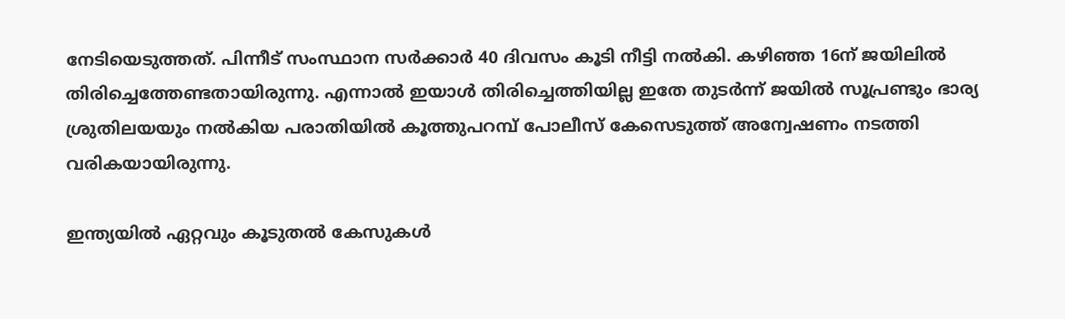നേടിയെടുത്തത്. പിന്നീട് സംസ്ഥാന സര്‍ക്കാര്‍ 40 ദിവസം കൂടി നീട്ടി നല്‍കി. കഴിഞ്ഞ 16ന് ജയിലില്‍ തിരിച്ചെത്തേണ്ടതായിരുന്നു. എന്നാല്‍ ഇയാള്‍ തിരിച്ചെത്തിയില്ല ഇതേ തുടര്‍ന്ന് ജയില്‍ സൂപ്രണ്ടും ഭാര്യ ശ്രുതിലയയും നല്‍കിയ പരാതിയില്‍ കൂത്തുപറമ്പ് പോലീസ് കേസെടുത്ത് അന്വേഷണം നടത്തി വരികയായിരുന്നു.

ഇന്ത്യയില്‍ ഏറ്റവും കൂടുതല്‍ കേസുകള്‍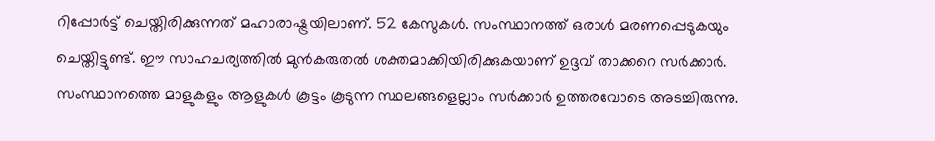റിപ്പോര്‍ട്ട് ചെയ്തിരിക്കുന്നത് മഹാരാഷ്ട്രയിലാണ്. 52 കേസുകള്‍. സംസ്ഥാനത്ത് ഒരാള്‍ മരണപ്പെടുകയും ചെയ്തിട്ടുണ്ട്. ഈ സാഹചര്യത്തില്‍ മുന്‍കരുതല്‍ ശക്തമാക്കിയിരിക്കുകയാണ് ഉദ്ദവ് താക്കറെ സര്‍ക്കാര്‍. സംസ്ഥാനത്തെ മാളുകളും ആളുകള്‍ കൂട്ടം കൂടുന്ന സ്ഥലങ്ങളെല്ലാം സര്‍ക്കാര്‍ ഉത്തരവോടെ അടച്ചിരുന്നു.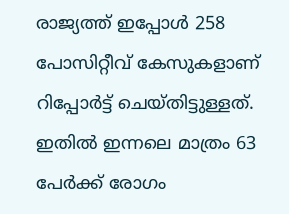രാജ്യത്ത് ഇപ്പോള്‍ 258 പോസിറ്റീവ് കേസുകളാണ് റിപ്പോര്‍ട്ട് ചെയ്തിട്ടുള്ളത്. ഇതില്‍ ഇന്നലെ മാത്രം 63 പേര്‍ക്ക് രോഗം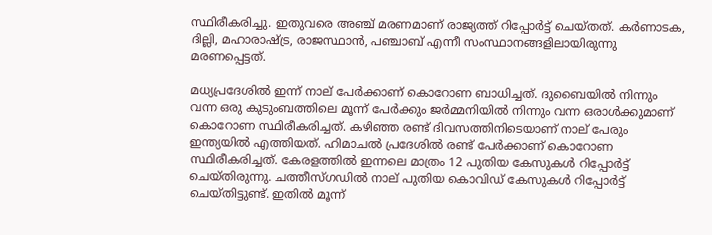സ്ഥിരീകരിച്ചു. ഇതുവരെ അഞ്ച് മരണമാണ് രാജ്യത്ത് റിപ്പോര്‍ട്ട് ചെയ്തത്. കര്‍ണാടക, ദില്ലി, മഹാരാഷ്ട്ര, രാജസ്ഥാന്‍, പഞ്ചാബ് എന്നീ സംസ്ഥാനങ്ങളിലായിരുന്നു മരണപ്പെട്ടത്.

മധ്യപ്രദേശില്‍ ഇന്ന് നാല് പേര്‍ക്കാണ് കൊറോണ ബാധിച്ചത്. ദുബൈയില്‍ നിന്നും വന്ന ഒരു കുടുംബത്തിലെ മൂന്ന് പേര്‍ക്കും ജര്‍മ്മനിയില്‍ നിന്നും വന്ന ഒരാള്‍ക്കുമാണ് കൊറോണ സ്ഥിരീകരിച്ചത്. കഴിഞ്ഞ രണ്ട് ദിവസത്തിനിടെയാണ് നാല് പേരും ഇന്ത്യയില്‍ എത്തിയത്. ഹിമാചല്‍ പ്രദേശില്‍ രണ്ട് പേര്‍ക്കാണ് കൊറോണ സ്ഥിരീകരിച്ചത്. കേരളത്തില്‍ ഇന്നലെ മാത്രം 12 പുതിയ കേസുകള്‍ റിപ്പോര്‍ട്ട് ചെയ്തിരുന്നു. ചത്തീസ്ഗഡില്‍ നാല് പുതിയ കൊവിഡ് കേസുകള്‍ റിപ്പോര്‍ട്ട് ചെയ്തിട്ടുണ്ട്. ഇതില്‍ മൂന്ന്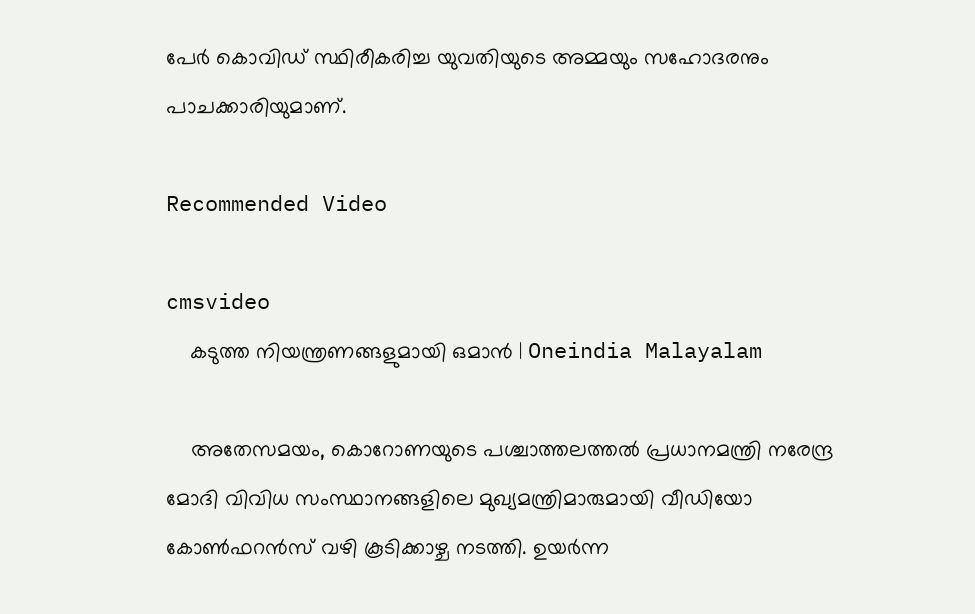പേര്‍ കൊവിഡ് സ്ഥിരീകരിച്ച യുവതിയുടെ അമ്മയും സഹോദരനും പാചക്കാരിയുമാണ്.

Recommended Video

cmsvideo
    കടുത്ത നിയന്ത്രണങ്ങളുമായി ഒമാന്‍ | Oneindia Malayalam

    അതേസമയം, കൊറോണയുടെ പശ്ചാത്തലത്തല്‍ പ്രധാനമന്ത്രി നരേന്ദ്ര മോദി വിവിധ സംസ്ഥാനങ്ങളിലെ മുഖ്യമന്ത്രിമാരുമായി വീഡിയോ കോണ്‍ഫറന്‍സ് വഴി കൂടിക്കാഴ്ച നടത്തി. ഉയര്‍ന്ന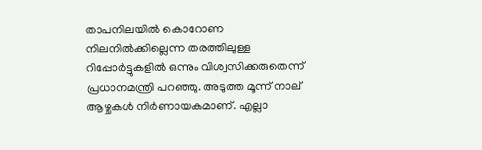താപനിലയില്‍ കൊറോണ നിലനില്‍ക്കില്ലെന്ന തരത്തിലുള്ള റിപ്പോര്‍ട്ടുകളില്‍ ഒന്നും വിശ്വസിക്കരുതെന്ന് പ്രധാനമന്ത്രി പറഞ്ഞു. അടുത്ത മൂന്ന് നാല് ആഴ്ചകള്‍ നിര്‍ണായകമാണ്. എല്ലാ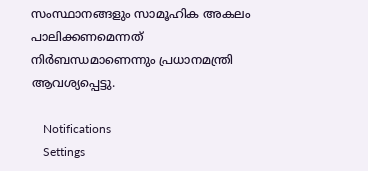സംസ്ഥാനങ്ങളും സാമൂഹിക അകലം പാലിക്കണമെന്നത് നിര്‍ബന്ധമാണെന്നും പ്രധാനമന്ത്രി ആവശ്യപ്പെട്ടു.

    Notifications
    Settings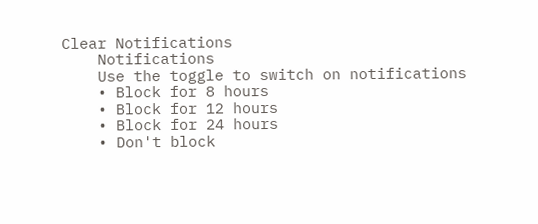Clear Notifications
    Notifications
    Use the toggle to switch on notifications
    • Block for 8 hours
    • Block for 12 hours
    • Block for 24 hours
    • Don't block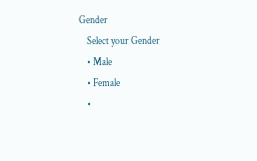Gender
    Select your Gender
    • Male
    • Female
    •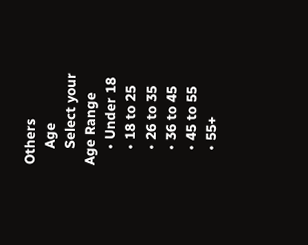Others
    Age
    Select your Age Range
    • Under 18
    • 18 to 25
    • 26 to 35
    • 36 to 45
    • 45 to 55
    • 55+